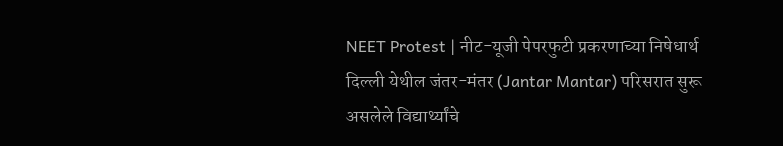NEET Protest | नीट-यूजी पेपरफुटी प्रकरणाच्या निषेधार्थ दिल्ली येथील जंतर-मंतर (Jantar Mantar) परिसरात सुरू असलेले विद्यार्थ्यांचे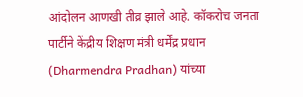आंदोलन आणखी तीव्र झाले आहे. कॉकरोच जनता पार्टीने केंद्रीय शिक्षण मंत्री धर्मेंद्र प्रधान (Dharmendra Pradhan) यांच्या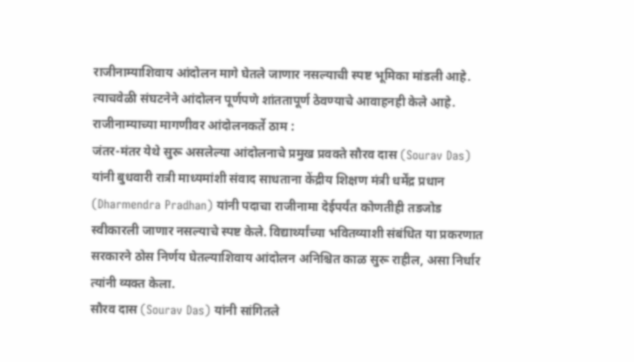राजीनाम्याशिवाय आंदोलन मागे घेतले जाणार नसल्याची स्पष्ट भूमिका मांडली आहे. त्याचवेळी संघटनेने आंदोलन पूर्णपणे शांततापूर्ण ठेवण्याचे आवाहनही केले आहे.
राजीनाम्याच्या मागणीवर आंदोलनकर्ते ठाम :
जंतर-मंतर येथे सुरू असलेल्या आंदोलनाचे प्रमुख प्रवक्ते सौरव दास (Sourav Das) यांनी बुधवारी रात्री माध्यमांशी संवाद साधताना केंद्रीय शिक्षण मंत्री धर्मेंद्र प्रधान (Dharmendra Pradhan) यांनी पदाचा राजीनामा देईपर्यंत कोणतीही तडजोड स्वीकारली जाणार नसल्याचे स्पष्ट केले. विद्यार्थ्यांच्या भवितव्याशी संबंधित या प्रकरणात सरकारने ठोस निर्णय घेतल्याशिवाय आंदोलन अनिश्चित काळ सुरू राहील, असा निर्धार त्यांनी व्यक्त केला.
सौरव दास (Sourav Das) यांनी सांगितले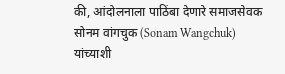की, आंदोलनाला पाठिंबा देणारे समाजसेवक सोनम वांगचुक (Sonam Wangchuk) यांच्याशी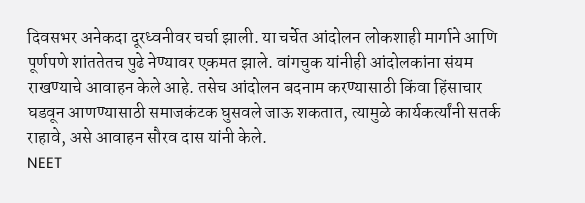दिवसभर अनेकदा दूरध्वनीवर चर्चा झाली. या चर्चेत आंदोलन लोकशाही मार्गाने आणि पूर्णपणे शांततेतच पुढे नेण्यावर एकमत झाले. वांगचुक यांनीही आंदोलकांना संयम राखण्याचे आवाहन केले आहे. तसेच आंदोलन बदनाम करण्यासाठी किंवा हिंसाचार घडवून आणण्यासाठी समाजकंटक घुसवले जाऊ शकतात, त्यामुळे कार्यकर्त्यांनी सतर्क राहावे, असे आवाहन सौरव दास यांनी केले.
NEET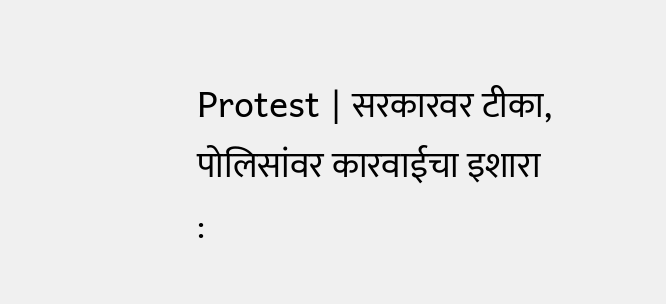Protest | सरकारवर टीका, पोलिसांवर कारवाईचा इशारा :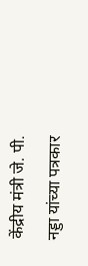केंद्रीय मंत्री जे. पी. नड्डा यांच्या पत्रकार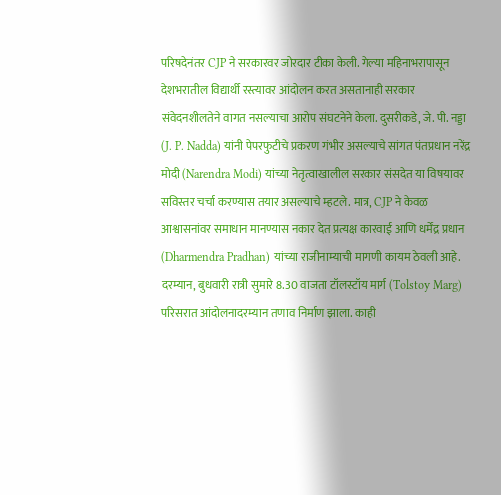परिषदेनंतर CJP ने सरकारवर जोरदार टीका केली. गेल्या महिनाभरापासून देशभरातील विद्यार्थी रस्त्यावर आंदोलन करत असतानाही सरकार संवेदनशीलतेने वागत नसल्याचा आरोप संघटनेने केला. दुसरीकडे, जे. पी. नड्डा (J. P. Nadda) यांनी पेपरफुटीचे प्रकरण गंभीर असल्याचे सांगत पंतप्रधान नरेंद्र मोदी (Narendra Modi) यांच्या नेतृत्वाखालील सरकार संसदेत या विषयावर सविस्तर चर्चा करण्यास तयार असल्याचे म्हटले. मात्र, CJP ने केवळ आश्वासनांवर समाधान मानण्यास नकार देत प्रत्यक्ष कारवाई आणि धर्मेंद्र प्रधान (Dharmendra Pradhan) यांच्या राजीनाम्याची मागणी कायम ठेवली आहे.
दरम्यान, बुधवारी रात्री सुमारे 8.30 वाजता टॉलस्टॉय मार्ग (Tolstoy Marg) परिसरात आंदोलनादरम्यान तणाव निर्माण झाला. काही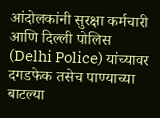आंदोलकांनी सुरक्षा कर्मचारी आणि दिल्ली पोलिस (Delhi Police) यांच्यावर दगडफेक तसेच पाण्याच्या बाटल्या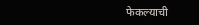फेकल्याची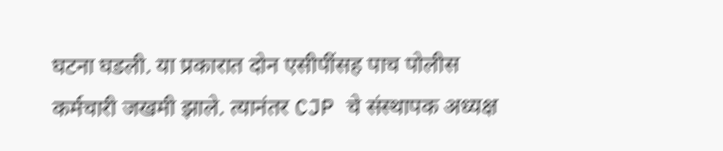घटना घडली. या प्रकारात दोन एसीपींसह पाच पोलीस कर्मचारी जखमी झाले. त्यानंतर CJP चे संस्थापक अध्यक्ष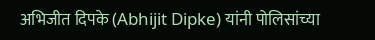अभिजीत दिपके (Abhijit Dipke) यांनी पोलिसांच्या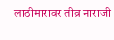लाठीमारावर तीव्र नाराजी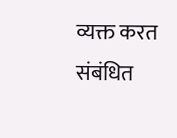व्यक्त करत संबंधित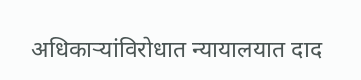अधिकाऱ्यांविरोधात न्यायालयात दाद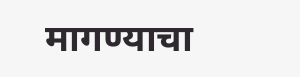मागण्याचा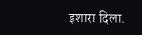इशारा दिला.